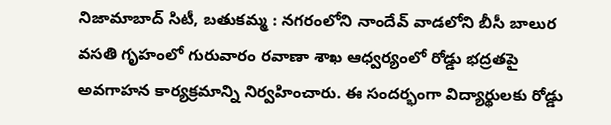నిజామాబాద్ సిటీ, బతుకమ్మ : నగరంలోని నాందేవ్ వాడలోని బీసీ బాలుర వసతి గృహంలో గురువారం రవాణా శాఖ ఆధ్వర్యంలో రోడ్డు భద్రతపై అవగాహన కార్యక్రమాన్ని నిర్వహించారు. ఈ సందర్భంగా విద్యార్థులకు రోడ్డు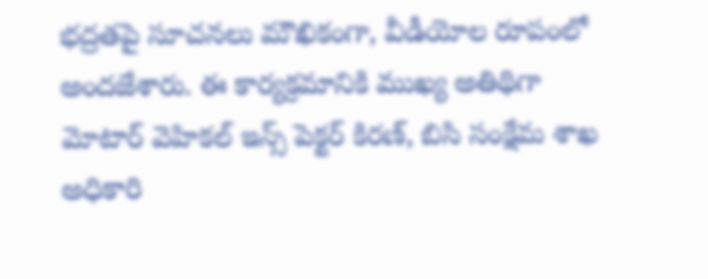భద్రతపై సూచనలు మౌఖికంగా, వీడీయోల రూపంలో అందజేశారు. ఈ కార్యక్రమానికి ముఖ్య అతిథిగా మోటార్ వెహికల్ ఇన్స్ పెక్టర్ కిరణ్, బిసి సంక్షేమ శాఖ అధికారి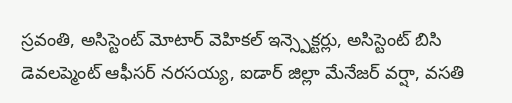స్రవంతి, అసిస్టెంట్ మోటార్ వెహికల్ ఇన్స్పెక్టర్లు, అసిస్టెంట్ బిసి డెవలప్మెంట్ ఆఫీసర్ నరసయ్య, ఐడార్ జిల్లా మేనేజర్ వర్షా, వసతి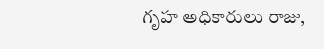గృహ అధికారులు రాజు,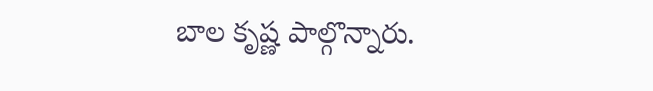బాల కృష్ణ పాల్గొన్నారు.